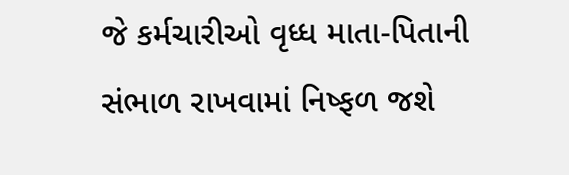જે કર્મચારીઓ વૃધ્ધ માતા-પિતાની સંભાળ રાખવામાં નિષ્ફળ જશે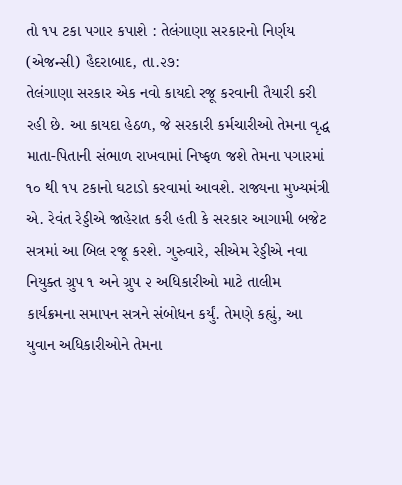તો ૧પ ટકા પગાર કપાશે : તેલંગાણા સરકારનો નિર્ણય
(એજન્સી) હૈદરાબાદ, તા.૨૭:
તેલંગાણા સરકાર એક નવો કાયદો રજૂ કરવાની તૈયારી કરી રહી છે. આ કાયદા હેઠળ, જે સરકારી કર્મચારીઓ તેમના વૃદ્ધ માતા-પિતાની સંભાળ રાખવામાં નિષ્ફળ જશે તેમના પગારમાં ૧૦ થી ૧પ ટકાનો ઘટાડો કરવામાં આવશે. રાજ્યના મુખ્યમંત્રી એ. રેવંત રેડ્ડીએ જાહેરાત કરી હતી કે સરકાર આગામી બજેટ સત્રમાં આ બિલ રજૂ કરશે. ગુરુવારે, સીએમ રેડ્ડીએ નવા નિયુક્ત ગ્રુપ ૧ અને ગ્રુપ ૨ અધિકારીઓ માટે તાલીમ કાર્યક્રમના સમાપન સત્રને સંબોધન કર્યું. તેમણે કહ્યું, આ યુવાન અધિકારીઓને તેમના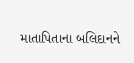માતાપિતાના બલિદાનને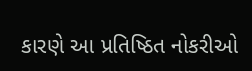કારણે આ પ્રતિષ્ઠિત નોકરીઓ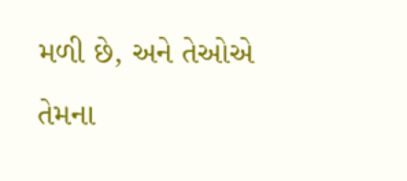મળી છે, અને તેઓએ તેમના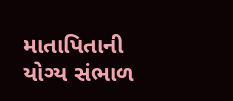માતાપિતાની યોગ્ય સંભાળ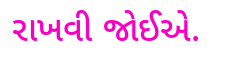રાખવી જોઈએ.